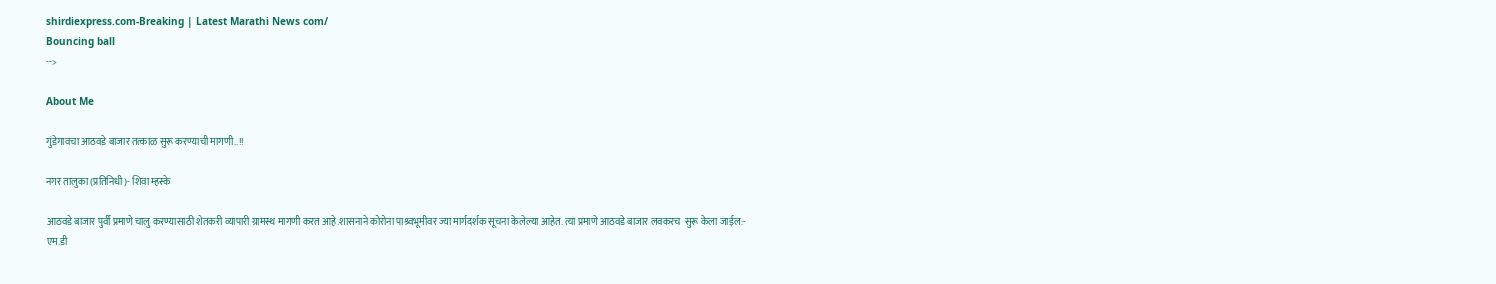shirdiexpress.com-Breaking | Latest Marathi News com/
Bouncing ball
-->

About Me

गुंडेगावचा आठवडे बाजार तत्काळ सुरू करण्याची मागणी..!!

नगर तालुका (प्रतिनिधी)- शिवा म्हस्के

आठवडे बाजार पुर्वी प्रमाणे चालु करण्यासाठी शेतकरी व्यापारी ग्रामस्थ मागणी करत आहे.शासनाने कोरोना पाश्र्वभूमीवर ज्या मार्गदर्शक सूचना केलेल्या आहेत. त्या प्रमाणे आठवडे बाजार लवकरच  सुरू केला जाईल:-
एम.डी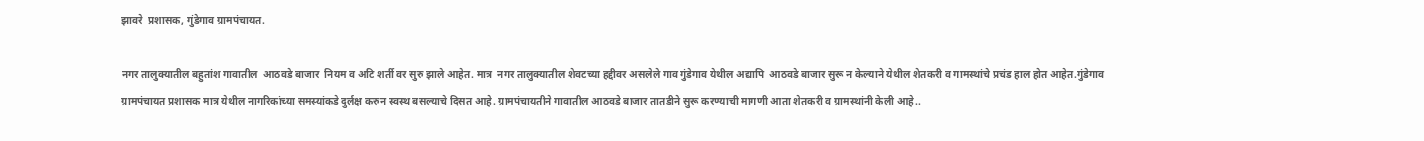झावरे  प्रशासक, गुंडेगाव ग्रामपंचायत.

नगर तालुक्यातील बहुतांश गावातील  आठवडे बाजार  नियम व अटि शर्ती वर सुरु झाले आहेत. मात्र  नगर तालुक्यातील शेवटच्या हद्दीवर असलेले गाव गुंडेगाव येथील अद्यापि  आठवडे बाजार सुरू न केल्याने येथील शेतकरी व गामस्थांचे प्रचंड हाल होत आहेत.गुंडेगाव ग्रामपंचायत प्रशासक मात्र येथील नागरिकांच्या समस्यांकडे दुर्लक्ष करुन स्वस्थ बसल्याचे दिसत आहे. ग्रामपंचायतीने गावातील आठवडे बाजार तातडीने सुरू करण्याची मागणी आता शेतकरी व ग्रामस्थांनी केली आहे..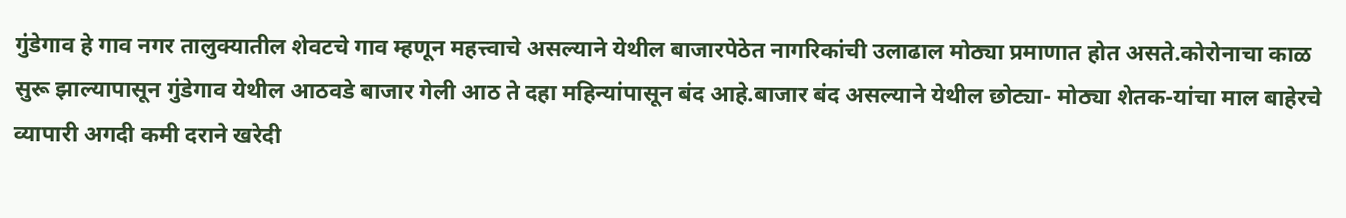गुंडेगाव हे गाव नगर तालुक्यातील शेवटचे गाव म्हणून महत्त्वाचे असल्याने येथील बाजारपेठेत नागरिकांची उलाढाल मोठ्या प्रमाणात होत असते.कोरोनाचा काळ सुरू झाल्यापासून गुंडेगाव येथील आठवडे बाजार गेली आठ ते दहा महिन्यांपासून बंद आहे.बाजार बंद असल्याने येथील छोट्या- मोठ्या शेतक-यांचा माल बाहेरचे व्यापारी अगदी कमी दराने खरेदी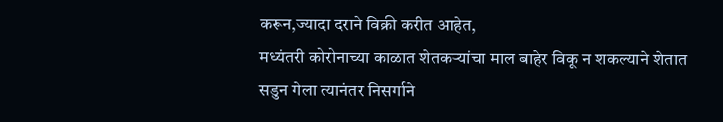करून,ज्यादा दराने विक्री करीत आहेत,
मध्यंतरी कोरोनाच्या काळात शेतकऱ्यांचा माल बाहेर विकू न शकल्याने शेतात सडुन गेला त्यानंतर निसर्गाने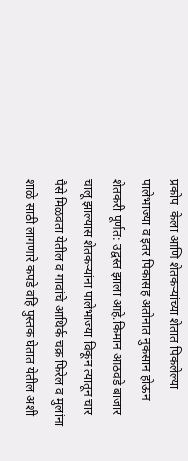प्रकोप  केला आणि शेतकऱ्यांच्या शेतात पिकलेल्या पालेभाज्या व इतर पिकासह अतोनात नुकसान होऊन शेतकरी पूर्णत: उद्वस्त झाला आहे.किमान आठवडे बाजार चालू झाल्यास शेतकऱ्यांना पालेभाज्या विकून त्यातून चार पैसे मिळवता येतील व गावांचे आथिर्क चक्र फिरेल व मुलांना  शाळे साठी लागणारे कपडे वहि पुस्तक घेतात येतील अशी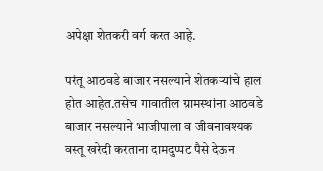अपेक्षा शेतकरी वर्ग करत आहे.

परंतू आठवडे बाजार नसल्याने शेतकऱ्यांचे हाल होत आहेत.तसेच गावातील ग्रामस्थांना आठवडे बाजार नसल्याने भाजीपाला व जीवनावश्यक वस्तू खरेदी करताना दामदुप्पट पैसे देऊन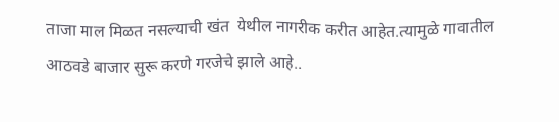ताजा माल मिळत नसल्याची खंत  येथील नागरीक करीत आहेत.त्यामुळे गावातील आठवडे बाजार सुरू करणे गरजेचे झाले आहे..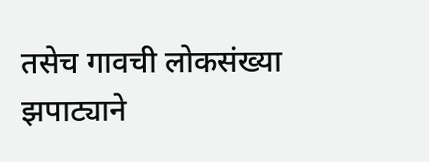तसेच गावची लोकसंख्या झपाट्याने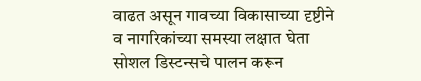वाढत असून गावच्या विकासाच्या दृष्टीने व नागरिकांच्या समस्या लक्षात घेता सोशल डिस्टन्सचे पालन करून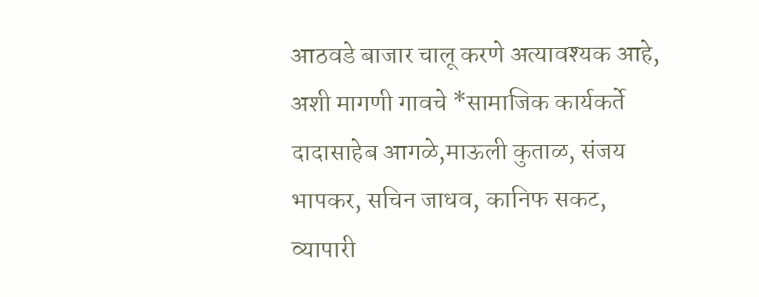आठवडे बाजार चालू करणे अत्यावश्यक आहे, अशी मागणी गावचे *सामाजिक कार्यकर्ते दादासाहेब आगळे,माऊली कुताळ, संजय भापकर, सचिन जाधव, कानिफ सकट, व्यापारी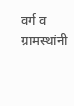वर्ग व  ग्रामस्थांनी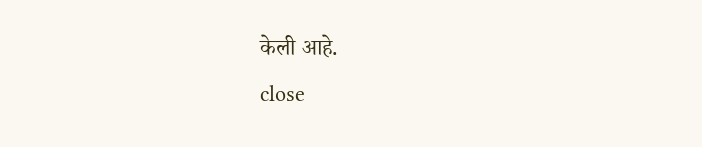केली आहे.
close